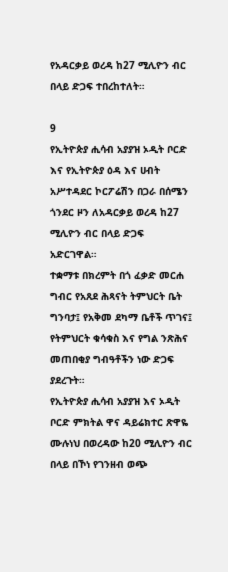የአዳርቃይ ወረዳ ከ27 ሚሊዮን ብር በላይ ድጋፍ ተበረከተለት።

9
የኢትዮጵያ ሒሳብ አያያዝ ኦዲት ቦርድ እና የኢትዮጵያ ዕዳ እና ሀብት አሥተዳደር ኮርፖሬሽን በጋራ በሰሜን ጎንደር ዞን ለአዳርቃይ ወረዳ ከ27 ሚሊዮን ብር በላይ ድጋፍ አድርገዋል።
ተቋማቱ በክረምት በጎ ፈቃድ መርሐ ግብር የአጸደ ሕጻናት ትምህርት ቤት ግንባታ፤ የአቅመ ደካማ ቤቶች ጥገና፤ የትምህርት ቁሳቁስ እና የግል ንጽሕና መጠበቂያ ግብዓቶችን ነው ድጋፍ ያደረጉት።
የኢትዮጵያ ሒሳብ አያያዝ እና ኦዲት ቦርድ ምክትል ዋና ዳይሬክተር ጽዋዬ ሙሉነህ በወረዳው ከ20 ሚሊዮን ብር በላይ በኾነ የገንዘብ ወጭ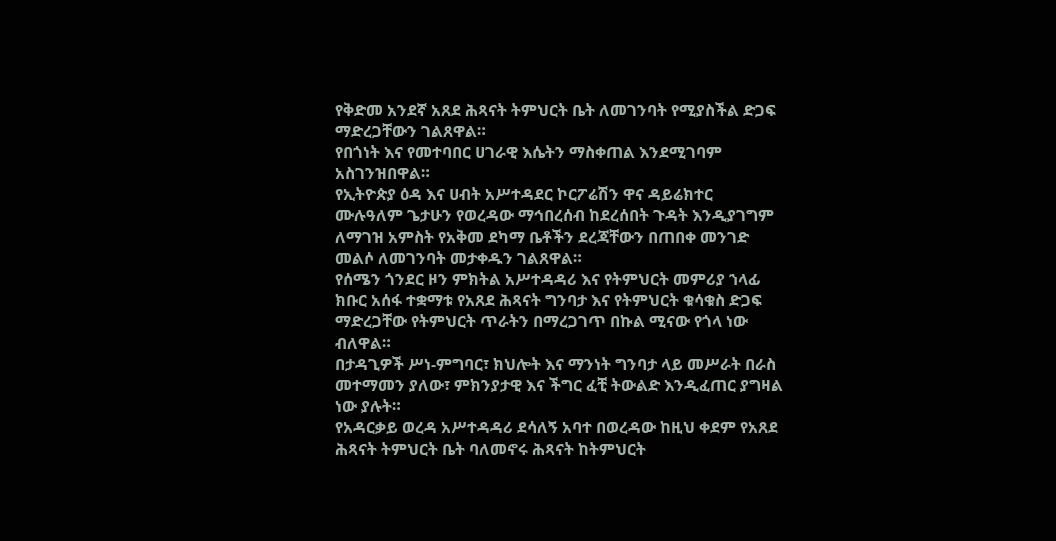የቅድመ አንደኛ አጸደ ሕጻናት ትምህርት ቤት ለመገንባት የሚያስችል ድጋፍ ማድረጋቸውን ገልጸዋል።
የበጎነት እና የመተባበር ሀገራዊ እሴትን ማስቀጠል እንደሚገባም አስገንዝበዋል።
የኢትዮጵያ ዕዳ እና ሀብት አሥተዳደር ኮርፖሬሽን ዋና ዳይሬክተር ሙሉዓለም ጌታሁን የወረዳው ማኅበረሰብ ከደረሰበት ጉዳት እንዲያገግም ለማገዝ አምስት የአቅመ ደካማ ቤቶችን ደረጃቸውን በጠበቀ መንገድ መልሶ ለመገንባት መታቀዱን ገልጸዋል።
የሰሜን ጎንደር ዞን ምክትል አሥተዳዳሪ እና የትምህርት መምሪያ ኀላፊ ክቡር አሰፋ ተቋማቱ የአጸደ ሕጻናት ግንባታ እና የትምህርት ቁሳቁስ ድጋፍ ማድረጋቸው የትምህርት ጥራትን በማረጋገጥ በኩል ሚናው የጎላ ነው ብለዋል።
በታዳጊዎች ሥነ-ምግባር፣ ክህሎት እና ማንነት ግንባታ ላይ መሥራት በራስ መተማመን ያለው፣ ምክንያታዊ እና ችግር ፈቺ ትውልድ እንዲፈጠር ያግዛል ነው ያሉት።
የአዳርቃይ ወረዳ አሥተዳዳሪ ደሳለኝ አባተ በወረዳው ከዚህ ቀደም የአጸደ ሕጻናት ትምህርት ቤት ባለመኖሩ ሕጻናት ከትምህርት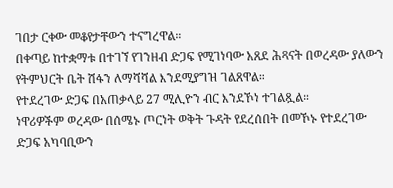ገበታ ርቀው መቆየታቸውን ተናግረዋል።
በቀጣይ ከተቋማቱ በተገኘ የገንዘብ ድጋፍ የሚገነባው አጸደ ሕጻናት በወረዳው ያለውን የትምህርት ቤት ሽፋን ለማሻሻል እንደሚያግዝ ገልጸዋል።
የተደረገው ድጋፍ በአጠቃላይ 27 ሚሊዮን ብር እንደኾነ ተገልጿል።
ነዋሪዎችም ወረዳው በሰሜኑ ጦርነት ወቅት ጉዳት የደረሰበት በመኾኑ የተደረገው ድጋፍ አካባቢውን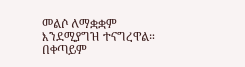መልሶ ለማቋቋም እንደሚያግዝ ተናግረዋል።
በቀጣይም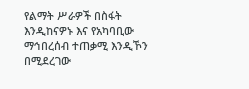የልማት ሥራዎች በስፋት እንዲከናዎኑ እና የአካባቢው ማኅበረሰብ ተጠቃሚ እንዲኾን በሚደረገው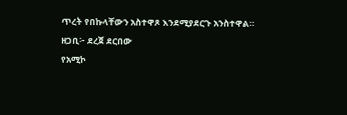ጥረት የበኩላቸውን አስተዋጾ እንደሚያደርጉ አንስተዋል።
ዘጋቢ፦ ደረጀ ደርበው
የአሚኮ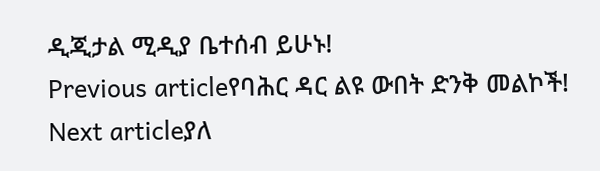ዲጂታል ሚዲያ ቤተሰብ ይሁኑ!
Previous articleየባሕር ዳር ልዩ ውበት ድንቅ መልኮች!
Next articleያለ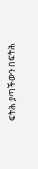ፍትሕ ያጣችውን በፍትሕ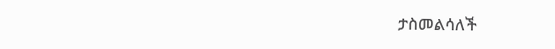ታስመልሳለች